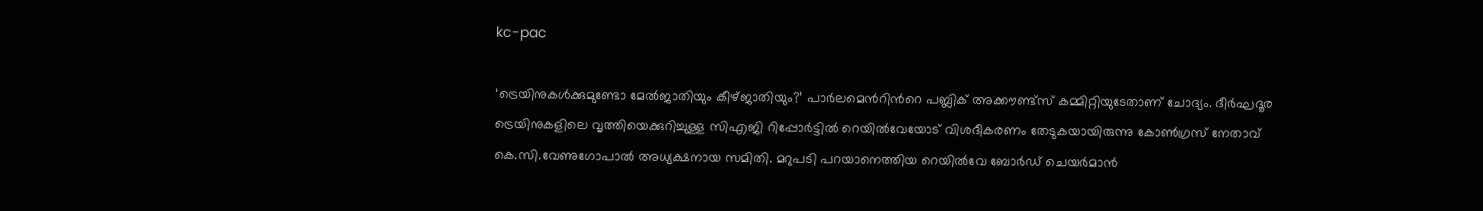kc-pac

‘ട്രെയിനുകള്‍ക്കുമുണ്ടോ മേല്‍ജാതിയും കീഴ്‌ജാതിയും?’ പാര്‍ലമെന്‍റിന്‍റെ പബ്ലിക് അക്കൗണ്ട്സ് കമ്മിറ്റിയുടേതാണ് ചോദ്യം. ദീര്‍ഘദൂര ട്രെയിനുകളിലെ വൃത്തിയെക്കുറിച്ചുള്ള സിഎജി റിപ്പോര്‍ട്ടില്‍ റെയില്‍വേയോട് വിശദീകരണം തേടുകയായിരുന്നു കോണ്‍ഗ്രസ് നേതാവ് കെ.സി.വേണുഗോപാല്‍ അധ്യക്ഷനായ സമിതി. മറുപടി പറയാനെത്തിയ റെയില്‍വേ ബോര്‍ഡ് ചെയര്‍മാന്‍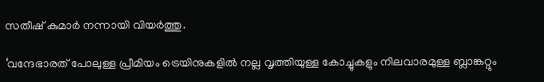സതീഷ് കുമാര്‍ നന്നായി വിയര്‍ത്തു.

‘വന്ദേഭാരത് പോലുള്ള പ്രീമിയം ട്രെയിനുകളില്‍ നല്ല വൃത്തിയുള്ള കോച്ചുകളും നിലവാരമുള്ള ബ്ലാങ്കറ്റും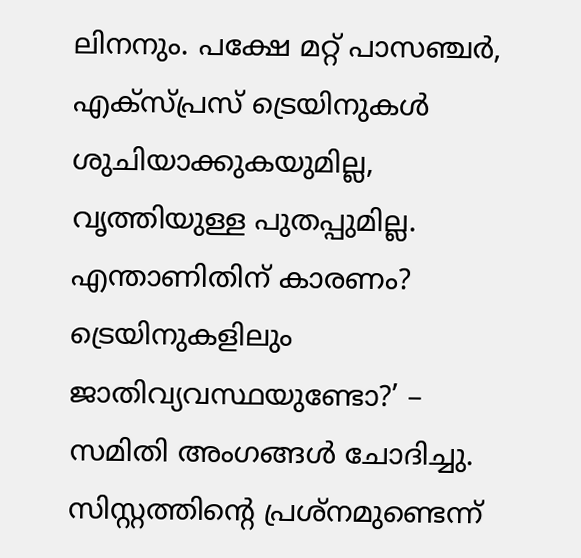ലിനനും. പക്ഷേ മറ്റ് പാസഞ്ചര്‍, എക്സ്പ്രസ് ട്രെയിനുകള്‍ ശുചിയാക്കുകയുമില്ല, വൃത്തിയുള്ള പുതപ്പുമില്ല. എന്താണിതിന് കാരണം? ട്രെയിനുകളിലും ജാതിവ്യവസ്ഥയുണ്ടോ?’ – സമിതി അംഗങ്ങള്‍ ചോദിച്ചു. സിസ്റ്റത്തിന്‍റെ പ്രശ്നമുണ്ടെന്ന്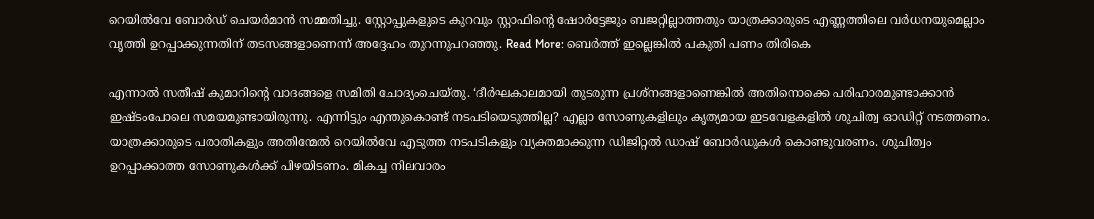റെയില്‍വേ ബോര്‍ഡ് ചെയര്‍മാന്‍ സമ്മതിച്ചു. സ്റ്റോപ്പുകളുടെ കുറവും സ്റ്റാഫിന്‍റെ ഷോര്‍ട്ടേജും ബജറ്റില്ലാത്തതും യാത്രക്കാരുടെ എണ്ണത്തിലെ വര്‍ധനയുമെല്ലാം വൃത്തി ഉറപ്പാക്കുന്നതിന് തടസങ്ങളാണെന്ന് അദ്ദേഹം തുറന്നുപറഞ്ഞു. Read More: ബെര്‍ത്ത് ഇല്ലെങ്കില്‍ പകുതി പണം തിരികെ

എന്നാല്‍ സതീഷ് കുമാറിന്‍റെ വാദങ്ങളെ സമിതി ചോദ്യംചെയ്തു. ‘ദീര്‍ഘകാലമായി തുടരുന്ന പ്രശ്നങ്ങളാണെങ്കില്‍ അതിനൊക്കെ പരിഹാരമുണ്ടാക്കാന്‍ ഇഷ്ടംപോലെ സമയമുണ്ടായിരുന്നു. എന്നിട്ടും എന്തുകൊണ്ട് നടപടിയെടുത്തില്ല? എല്ലാ സോണുകളിലും കൃത്യമായ ഇടവേളകളില്‍ ശുചിത്വ ഓഡിറ്റ് നടത്തണം. യാത്രക്കാരുടെ പരാതികളും അതിന്മേല്‍ റെയില്‍വേ എടുത്ത നടപടികളും വ്യക്തമാക്കുന്ന ഡിജിറ്റല്‍ ഡാഷ് ബോര്‍ഡുകള്‍ കൊണ്ടുവരണം. ശുചിത്വം ഉറപ്പാക്കാത്ത സോണുകള്‍ക്ക് പിഴയിടണം. മികച്ച നിലവാരം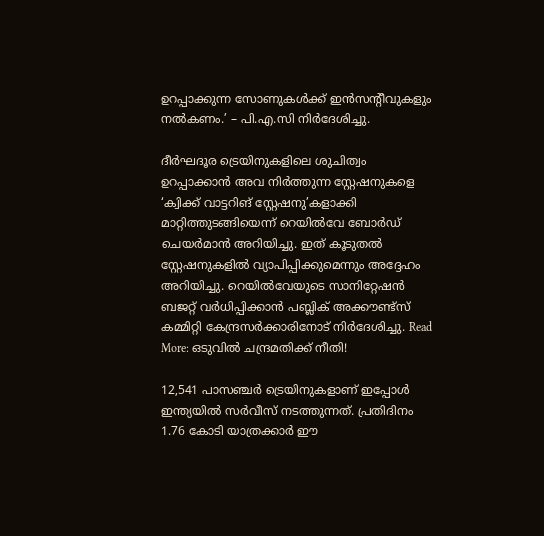ഉറപ്പാക്കുന്ന സോണുകള്‍ക്ക് ഇന്‍സന്‍റീവുകളും നല്‍കണം.’ – പി.എ.സി നിര്‍ദേശിച്ചു.

ദീര്‍ഘദൂര ട്രെയിനുകളിലെ ശുചിത്വം ഉറപ്പാക്കാന്‍ അവ നിര്‍ത്തുന്ന സ്റ്റേഷനുകളെ ‘ക്വിക്ക് വാട്ടറിങ് സ്റ്റേഷനു’കളാക്കി മാറ്റിത്തുടങ്ങിയെന്ന് റെയില്‍വേ ബോര്‍ഡ് ചെയര്‍മാന്‍ അറിയിച്ചു. ഇത് കൂടുതല്‍ സ്റ്റേഷനുകളില്‍ വ്യാപിപ്പിക്കുമെന്നും അദ്ദേഹം അറിയിച്ചു. റെയില്‍വേയുടെ സാനിറ്റേഷന്‍ ബജറ്റ് വര്‍ധിപ്പിക്കാന്‍ പബ്ലിക് അക്കൗണ്ട്സ് കമ്മിറ്റി കേന്ദ്രസര്‍ക്കാരിനോട് നിര്‍ദേശിച്ചു. Read More: ഒടുവില്‍ ചന്ദ്രമതിക്ക് നീതി!

12,541 പാസഞ്ചര്‍ ട്രെയിനുകളാണ് ഇപ്പോള്‍ ഇന്ത്യയില്‍ സര്‍വീസ് നടത്തുന്നത്. പ്രതിദിനം 1.76 കോടി യാത്രക്കാര്‍ ഈ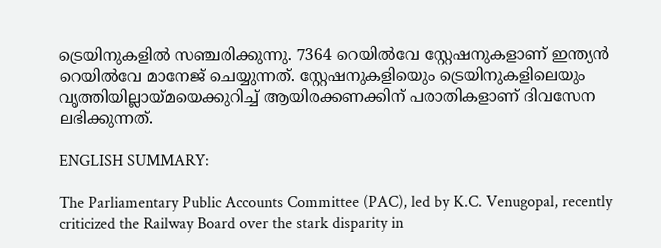ട്രെയിനുകളില്‍ സഞ്ചരിക്കുന്നു. 7364 റെയില്‍വേ സ്റ്റേഷനുകളാണ് ഇന്ത്യന്‍ റെയില്‍വേ മാനേജ് ചെയ്യുന്നത്. സ്റ്റേഷനുകളിയെും ട്രെയിനുകളിലെയും വൃത്തിയില്ലായ്മയെക്കുറിച്ച് ആയിരക്കണക്കിന് പരാതികളാണ് ദിവസേന ലഭിക്കുന്നത്.

ENGLISH SUMMARY:

The Parliamentary Public Accounts Committee (PAC), led by K.C. Venugopal, recently criticized the Railway Board over the stark disparity in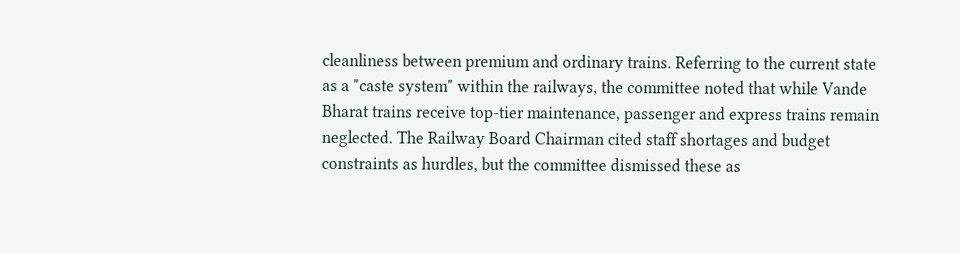cleanliness between premium and ordinary trains. Referring to the current state as a "caste system" within the railways, the committee noted that while Vande Bharat trains receive top-tier maintenance, passenger and express trains remain neglected. The Railway Board Chairman cited staff shortages and budget constraints as hurdles, but the committee dismissed these as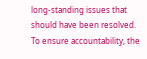long-standing issues that should have been resolved. To ensure accountability, the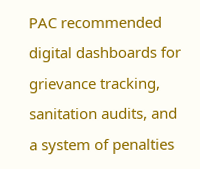PAC recommended digital dashboards for grievance tracking, sanitation audits, and a system of penalties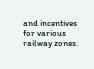and incentives for various railway zones.